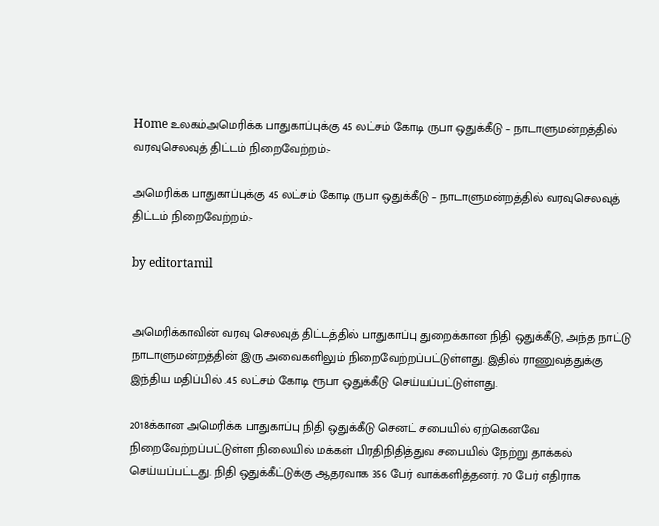Home உலகம்அமெரிக்க பாதுகாப்புக்கு 45 லட்சம் கோடி ருபா ஒதுக்கீடு – நாடாளுமன்றத்தில் வரவுசெலவுத் திட்டம் நிறைவேற்றம்:-

அமெரிக்க பாதுகாப்புக்கு 45 லட்சம் கோடி ருபா ஒதுக்கீடு – நாடாளுமன்றத்தில் வரவுசெலவுத் திட்டம் நிறைவேற்றம்:-

by editortamil


அமெரிக்காவின் வரவு செலவுத் திட்டத்தில் பாதுகாப்பு துறைக்கான நிதி ஒதுக்கீடு, அந்த நாட்டு நாடாளுமன்றத்தின் இரு அவைகளிலும் நிறைவேற்றப்பட்டுள்ளது. இதில் ராணுவத்துக்கு இந்திய மதிப்பில் .45 லட்சம் கோடி ரூபா ஒதுக்கீடு செய்யப்பட்டுள்ளது.

2018க்கான அமெரிக்க பாதுகாப்பு நிதி ஒதுக்கீடு செனட் சபையில் ஏற்கெனவே நிறைவேற்றப்பட்டுள்ள நிலையில் மக்கள் பிரதிநிதித்துவ சபையில் நேற்று தாக்கல் செய்யப்பட்டது. நிதி ஒதுக்கீட்டுக்கு ஆதரவாக 356 பேர் வாக்களித்தனர். 70 பேர் எதிராக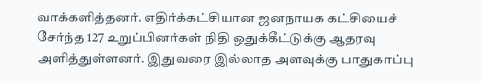வாக்களித்தனர். எதிர்க்கட்சியான ஜனநாயக கட்சியைச் சேர்ந்த 127 உறுப்பினர்கள் நிதி ஒதுக்கீட்டுக்கு ஆதரவு அளித்துள்ளனர். இதுவரை இல்லாத அளவுக்கு பாதுகாப்பு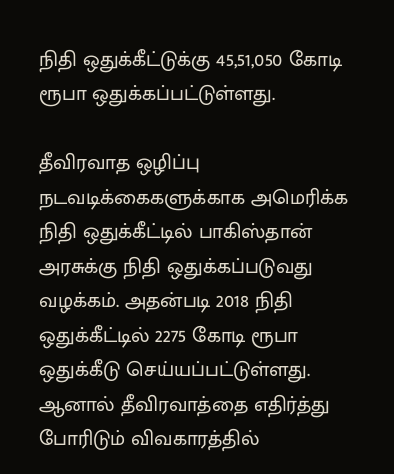நிதி ஒதுக்கீட்டுக்கு 45,51,050 கோடி ரூபா ஒதுக்கப்பட்டுள்ளது.

தீவிரவாத ஒழிப்பு நடவடிக்கைகளுக்காக அமெரிக்க நிதி ஒதுக்கீட்டில் பாகிஸ்தான் அரசுக்கு நிதி ஒதுக்கப்படுவது வழக்கம். அதன்படி 2018 நிதி ஒதுக்கீட்டில் 2275 கோடி ரூபா ஒதுக்கீடு செய்யப்பட்டுள்ளது. ஆனால் தீவிரவாத்தை எதிர்த்து போரிடும் விவகாரத்தில்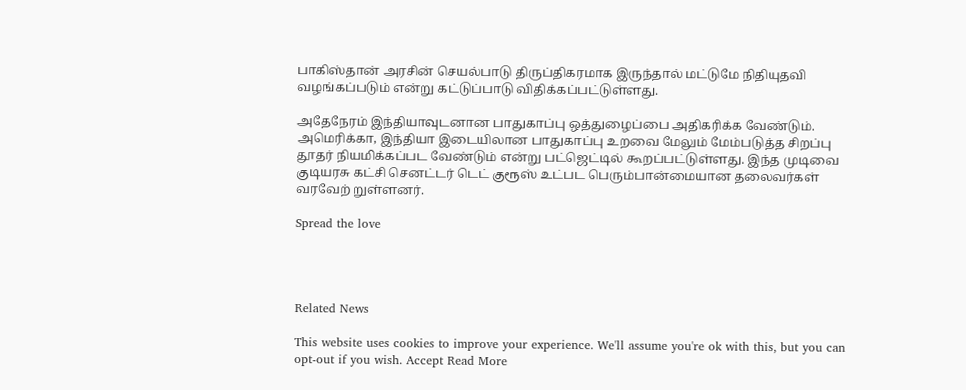பாகிஸ்தான் அரசின் செயல்பாடு திருப்திகரமாக இருந்தால் மட்டுமே நிதியுதவி வழங்கப்படும் என்று கட்டுப்பாடு விதிக்கப்பட்டுள்ளது.

அதேநேரம் இந்தியாவுடனான பாதுகாப்பு ஒத்துழைப்பை அதிகரிக்க வேண்டும். அமெரிக்கா, இந்தியா இடையிலான பாதுகாப்பு உறவை மேலும் மேம்படுத்த சிறப்பு தூதர் நியமிக்கப்பட வேண்டும் என்று பட்ஜெட்டில் கூறப்பட்டுள்ளது. இந்த முடிவை குடியரசு கட்சி செனட்டர் டெட் குரூஸ் உட்பட பெரும்பான்மையான தலைவர்கள் வரவேற் றுள்ளனர்.

Spread the love




Related News

This website uses cookies to improve your experience. We'll assume you're ok with this, but you can opt-out if you wish. Accept Read More